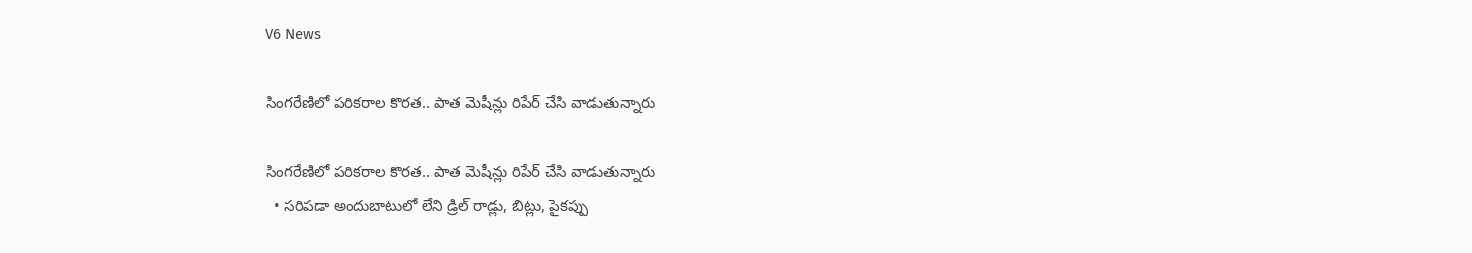V6 News

సింగరేణిలో పరికరాల కొరత.. పాత మెషీన్లు రిపేర్ చేసి వాడుతున్నారు

సింగరేణిలో పరికరాల కొరత.. పాత మెషీన్లు రిపేర్ చేసి వాడుతున్నారు
  • సరిపడా అందుబాటులో లేని డ్రిల్ రాడ్లు, బిట్లు, పైకప్పు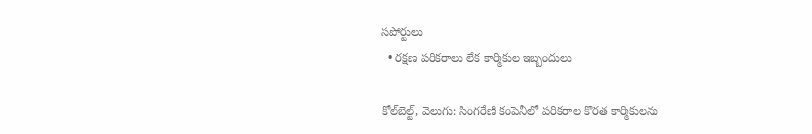సపోర్టులు
  • రక్షణ పరికరాలు లేక కార్మికుల ఇబ్బందులు

కోల్‌బెల్ట్, వెలుగు: సింగరేణి కంపెనీలో పరికరాల కొరత కార్మికులను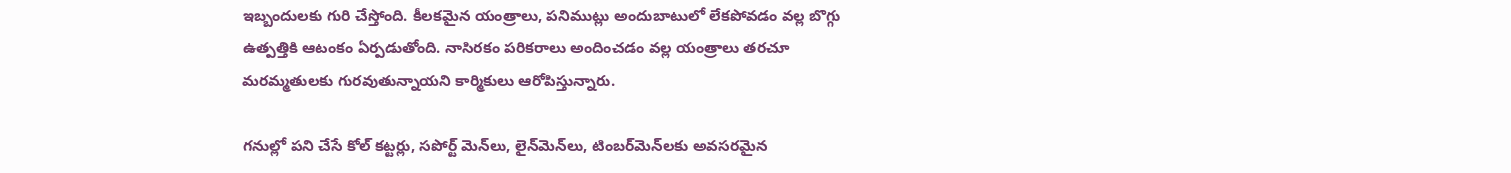ఇబ్బందులకు గురి చేస్తోంది. కీలకమైన యంత్రాలు, పనిముట్లు అందుబాటులో లేకపోవడం వల్ల బొగ్గు ఉత్పత్తికి ఆటంకం ఏర్పడుతోంది. నాసిరకం పరికరాలు అందించడం వల్ల యంత్రాలు తరచూ మరమ్మతులకు గురవుతున్నాయని కార్మికులు ఆరోపిస్తున్నారు.

గనుల్లో పని చేసే కోల్‌ కట్టర్లు, సపోర్ట్‌ మెన్‌లు, లైన్‌మెన్‌లు, టింబర్‌మెన్‌లకు అవసరమైన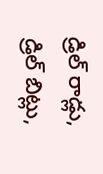డ్రిల్ రాడ్లు, డ్రిల్ బిట్లు,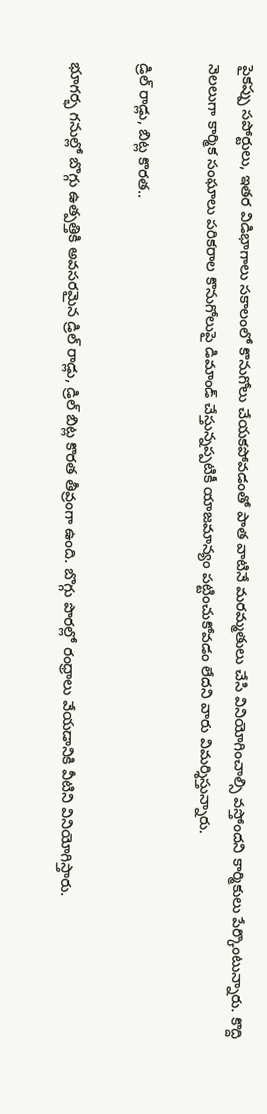పైకప్పు సపోర్టులు, ఇతర విడిభాగాలు సకాలంలో కొనుగోలు చేయకపోవడంతో పాత వాటినే మరమ్మతులు చేసి వినియోగించాల్సి వస్తోందని కార్మికులు పేర్కొంటున్నారు. కొద్ది నెలలుగా కార్మిక సంఘాలు పరికరాల కొనుగోలుపై డిమాండ్ చేస్తున్నప్పటికీ యాజమాన్యం పట్టించుకోవడం లేదని వారు విమర్శిస్తున్నారు.

డ్రిల్ రాడ్లు, బిట్ల కొరత..

భూగర్భ గనుల్లో బొగ్గు ఉత్పత్తికి అవసరమైన డ్రిల్ రాడ్లు, డ్రిల్ బిట్ల కొరత తీవ్రంగా ఉంది. బొగ్గు పొరల్లో రంధ్రాలు వేయడానికి వీటిని వినియోగిస్తారు.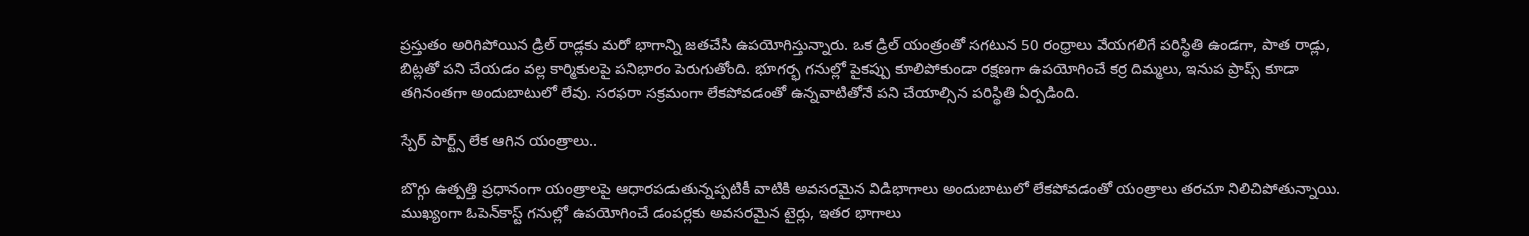ప్రస్తుతం అరిగిపోయిన డ్రిల్ రాడ్లకు మరో భాగాన్ని జతచేసి ఉపయోగిస్తున్నారు. ఒక డ్రిల్ యంత్రంతో సగటున 50 రంధ్రాలు వేయగలిగే పరిస్థితి ఉండగా, పాత రాడ్లు, బిట్లతో పని చేయడం వల్ల కార్మికులపై పనిభారం పెరుగుతోంది. భూగర్భ గనుల్లో పైకప్పు కూలిపోకుండా రక్షణగా ఉపయోగించే కర్ర దిమ్మలు, ఇనుప ప్రాప్స్ కూడా తగినంతగా అందుబాటులో లేవు. సరఫరా సక్రమంగా లేకపోవడంతో ఉన్నవాటితోనే పని చేయాల్సిన పరిస్థితి ఏర్పడింది.

స్పేర్ పార్ట్స్ లేక ఆగిన యంత్రాలు..

బొగ్గు ఉత్పత్తి ప్రధానంగా యంత్రాలపై ఆధారపడుతున్నప్పటికీ వాటికి అవసరమైన విడిభాగాలు అందుబాటులో లేకపోవడంతో యంత్రాలు తరచూ నిలిచిపోతున్నాయి. ముఖ్యంగా ఓపెన్‌కాస్ట్ గనుల్లో ఉపయోగించే డంపర్లకు అవసరమైన టైర్లు, ఇతర భాగాలు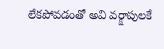లేకపోవడంతో అవి వర్క్షాపులకే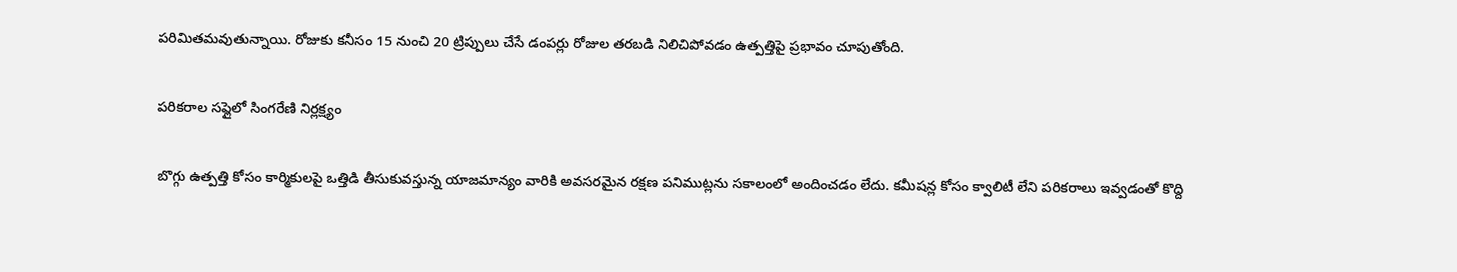పరిమితమవుతున్నాయి. రోజుకు కనీసం 15 నుంచి 20 ట్రిప్పులు చేసే డంపర్లు రోజుల తరబడి నిలిచిపోవడం ఉత్పత్తిపై ప్రభావం చూపుతోంది.

పరికరాల సప్లైలో సింగరేణి నిర్లక్ష్యం

బొగ్గు ఉత్పత్తి కోసం కార్మికులపై ఒత్తిడి తీసుకువస్తున్న యాజమాన్యం వారికి అవసరమైన రక్షణ పనిముట్లను సకాలంలో అందించడం లేదు. కమీషన్ల కోసం క్వాలిటీ లేని పరికరాలు ఇవ్వడంతో కొద్ది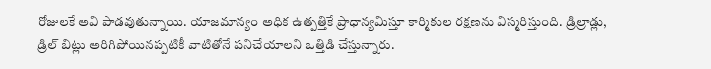రోజులకే అవి పాడవుతున్నాయి. యాజమాన్యం అధిక ఉత్పత్తికే ప్రాధాన్యమిస్తూ కార్మికుల రక్షణను విస్మరిస్తుంది. డ్రిల్రాడ్లు, డ్రిల్ బిట్లు అరిగిపోయినప్పటికీ వాటితోనే పనిచేయాలని ఒత్తిడి చేస్తున్నారు.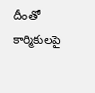దీంతో కార్మికులపై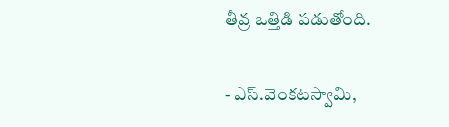తీవ్ర ఒత్తిడి పడుతోంది.

- ఎస్.వెంకటస్వామి,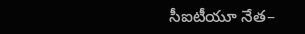సీఐటీయూ నేత–